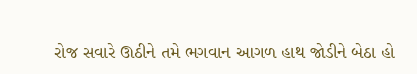રોજ સવારે ઊઠીને તમે ભગવાન આગળ હાથ જોડીને બેઠા હો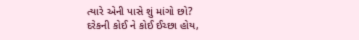ત્યારે એની પાસે શું માંગો છો?
દરેકની કોઈ ને કોઈ ઈચ્છા હોય,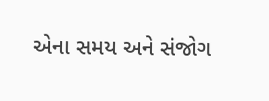એના સમય અને સંજોગ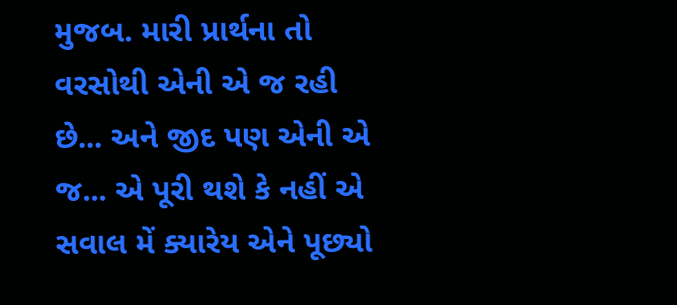મુજબ. મારી પ્રાર્થના તો વરસોથી એની એ જ રહી છે... અને જીદ પણ એની એ જ... એ પૂરી થશે કે નહીં એ સવાલ મેં ક્યારેય એને પૂછ્યો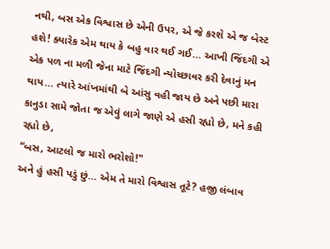નથી, બસ એક વિશ્વાસ છે એની ઉપર, એ જે કરશે એ જ બેસ્ટ હશે! ક્યારેક એમ થાય કે બહુ વાર થઈ ગઈ... આખી જિંદગી એ એક પળ ના મળી જેના માટે જિંદગી ન્યોચ્છાવર કરી દેવાનું મન થાય... ત્યારે આંખમાંથી બે આંસુ વહી જાય છે અને પછી મારા કાનુડા સામે જોતા જ એવું લાગે જાણે એ હસી રહ્યો છે, મને કહી રહ્યો છે,
“બસ, આટલો જ મારો ભરોશો!"
અને હું હસી પડું છું... એમ તે મારો વિશ્વાસ તૂટે? હજી લંબાવ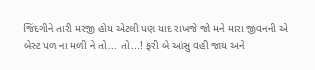જિંદગીને તારી મરજી હોય એટલી પણ યાદ રાખજે જો મને મારા જીવનની એ બેસ્ટ પળ ના મળી ને તો... તો...! ફરી બે આંસુ વહી જાય અને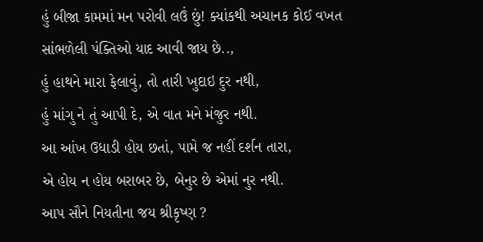હું બીજા કામમાં મન પરોવી લઉં છું! ક્યાંકથી અચાનક કોઈ વખત સાંભળેલી પંક્તિઓ યાદ આવી જાય છે..,
હું હાથને મારા ફેલાવું, તો તારી ખુદાઇ દુર નથી,
હું માંગુ ને તું આપી દે, એ વાત મને મંજુર નથી.
આ આંખ ઉધાડી હોય છતાં, પામે જ નહીં દર્શન તારા,
એ હોય ન હોય બરાબર છે, બેનુર છે એમાં નુર નથી.
આપ સૌને નિયતીના જય શ્રીકૃષ્ણ ?